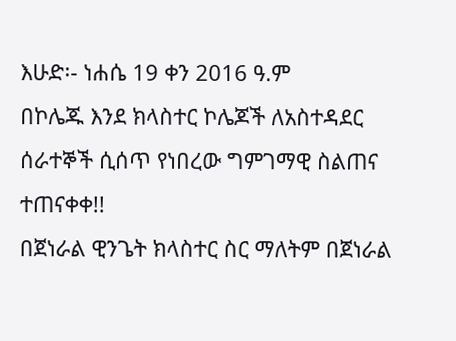እሁድ፡- ነሐሴ 19 ቀን 2016 ዓ.ም
በኮሌጁ እንደ ክላስተር ኮሌጆች ለአስተዳደር ሰራተኞች ሲሰጥ የነበረው ግምገማዊ ስልጠና ተጠናቀቀ!!
በጀነራል ዊንጌት ክላስተር ስር ማለትም በጀነራል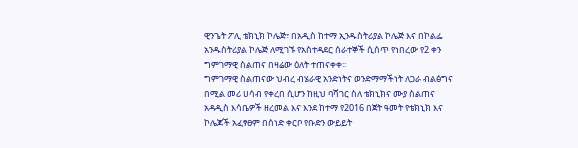ዊንጌት ፖሊ ቴክኒክ ኮሌጅ፣ በአዲስ ከተማ ኢንዱስትሪያል ኮሌጅ እና በኮልፌ አንዱስትሪያል ኮሌጅ ለሚገኙ የአስተዳደር ሰራተኞች ሲሰጥ የነበረው የ2 ቀን ግምገማዊ ስልጠና በዛሬው ዕለት ተጠናቀቀ፡፡
ግምገማዊ ስልጠናው ህብረ ብሄራዊ አንድነትና ወንድማማችነት ለጋራ ብልፅግና በሚል መሪ ሀሳብ የቀረበ ሲሆን ከዚህ ባሻገር ስለ ቴክኒክና ሙያ ስልጠና አዳዲስ እሳቤዎች ዘረመል እና እንደ ከተማ የ2016 በጀት ዓመት የቴክኒክ እና ኮሌጆች አፈፃፀም በሰነድ ቀርቦ የቡድን ውይይት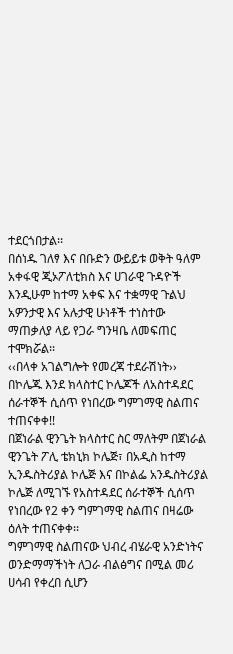ተደርጎበታል፡፡
በሰነዱ ገለፃ እና በቡድን ውይይቱ ወቅት ዓለም አቀፋዊ ጂኦፖለቲክስ እና ሀገራዊ ጉዳዮች እንዲሁም ከተማ አቀፍ እና ተቋማዊ ጉልህ አዎንታዊ እና አሉታዊ ሁነቶች ተነስተው ማጠቃለያ ላይ የጋራ ግንዛቤ ለመፍጠር ተሞክሯል፡፡
‹‹በላቀ አገልግሎት የመረጃ ተደራሽነት››
በኮሌጁ እንደ ክላስተር ኮሌጆች ለአስተዳደር ሰራተኞች ሲሰጥ የነበረው ግምገማዊ ስልጠና ተጠናቀቀ!!
በጀነራል ዊንጌት ክላስተር ስር ማለትም በጀነራል ዊንጌት ፖሊ ቴክኒክ ኮሌጅ፣ በአዲስ ከተማ ኢንዱስትሪያል ኮሌጅ እና በኮልፌ አንዱስትሪያል ኮሌጅ ለሚገኙ የአስተዳደር ሰራተኞች ሲሰጥ የነበረው የ2 ቀን ግምገማዊ ስልጠና በዛሬው ዕለት ተጠናቀቀ፡፡
ግምገማዊ ስልጠናው ህብረ ብሄራዊ አንድነትና ወንድማማችነት ለጋራ ብልፅግና በሚል መሪ ሀሳብ የቀረበ ሲሆን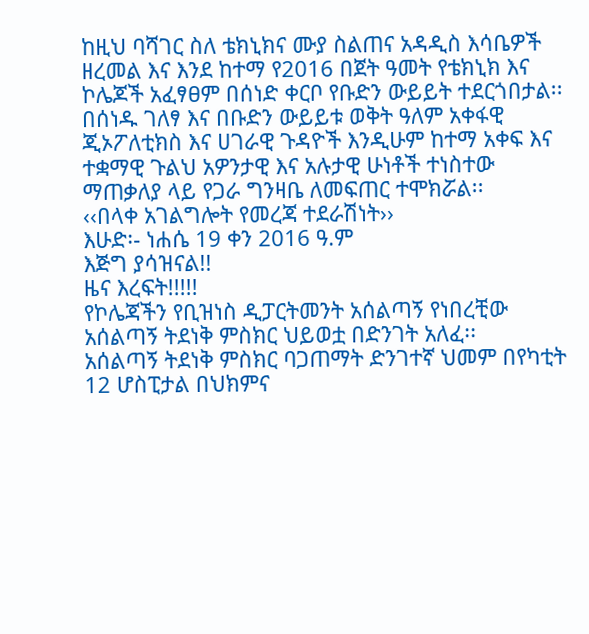ከዚህ ባሻገር ስለ ቴክኒክና ሙያ ስልጠና አዳዲስ እሳቤዎች ዘረመል እና እንደ ከተማ የ2016 በጀት ዓመት የቴክኒክ እና ኮሌጆች አፈፃፀም በሰነድ ቀርቦ የቡድን ውይይት ተደርጎበታል፡፡
በሰነዱ ገለፃ እና በቡድን ውይይቱ ወቅት ዓለም አቀፋዊ ጂኦፖለቲክስ እና ሀገራዊ ጉዳዮች እንዲሁም ከተማ አቀፍ እና ተቋማዊ ጉልህ አዎንታዊ እና አሉታዊ ሁነቶች ተነስተው ማጠቃለያ ላይ የጋራ ግንዛቤ ለመፍጠር ተሞክሯል፡፡
‹‹በላቀ አገልግሎት የመረጃ ተደራሽነት››
እሁድ፡- ነሐሴ 19 ቀን 2016 ዓ.ም
እጅግ ያሳዝናል!!
ዜና እረፍት!!!!!
የኮሌጃችን የቢዝነስ ዲፓርትመንት አሰልጣኝ የነበረቺው አሰልጣኝ ትደነቅ ምስክር ህይወቷ በድንገት አለፈ፡፡
አሰልጣኝ ትደነቅ ምስክር ባጋጠማት ድንገተኛ ህመም በየካቲት 12 ሆስፒታል በህክምና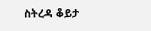ስትረዳ ቆይታ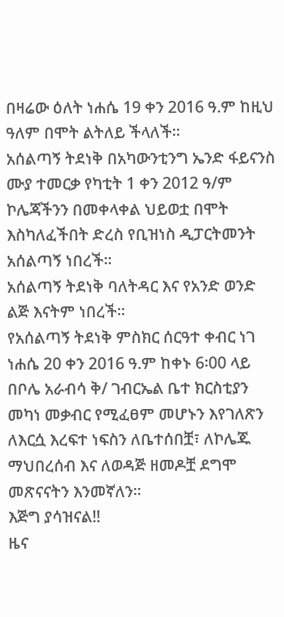በዛሬው ዕለት ነሐሴ 19 ቀን 2016 ዓ.ም ከዚህ ዓለም በሞት ልትለይ ችላለች፡፡
አሰልጣኝ ትደነቅ በአካውንቲንግ ኤንድ ፋይናንስ ሙያ ተመርቃ የካቲት 1 ቀን 2012 ዓ/ም ኮሌጃችንን በመቀላቀል ህይወቷ በሞት እስካለፈችበት ድረስ የቢዝነስ ዲፓርትመንት አሰልጣኝ ነበረች፡፡
አሰልጣኝ ትደነቅ ባለትዳር እና የአንድ ወንድ ልጅ እናትም ነበረች፡፡
የአሰልጣኝ ትደነቅ ምስክር ሰርዓተ ቀብር ነገ ነሐሴ 20 ቀን 2016 ዓ.ም ከቀኑ 6፡00 ላይ በቦሌ አራብሳ ቅ/ ገብርኤል ቤተ ክርስቲያን መካነ መቃብር የሚፈፀም መሆኑን እየገለጽን ለእርሷ እረፍተ ነፍስን ለቤተሰበቿ፣ ለኮሌጁ ማህበረሰብ እና ለወዳጅ ዘመዶቿ ደግሞ መጽናናትን እንመኛለን፡፡
እጅግ ያሳዝናል!!
ዜና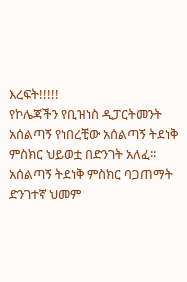እረፍት!!!!!
የኮሌጃችን የቢዝነስ ዲፓርትመንት አሰልጣኝ የነበረቺው አሰልጣኝ ትደነቅ ምስክር ህይወቷ በድንገት አለፈ፡፡
አሰልጣኝ ትደነቅ ምስክር ባጋጠማት ድንገተኛ ህመም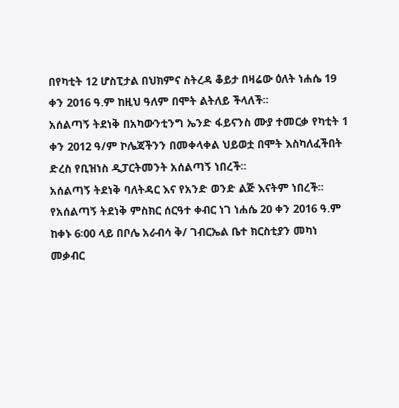በየካቲት 12 ሆስፒታል በህክምና ስትረዳ ቆይታ በዛሬው ዕለት ነሐሴ 19 ቀን 2016 ዓ.ም ከዚህ ዓለም በሞት ልትለይ ችላለች፡፡
አሰልጣኝ ትደነቅ በአካውንቲንግ ኤንድ ፋይናንስ ሙያ ተመርቃ የካቲት 1 ቀን 2012 ዓ/ም ኮሌጃችንን በመቀላቀል ህይወቷ በሞት እስካለፈችበት ድረስ የቢዝነስ ዲፓርትመንት አሰልጣኝ ነበረች፡፡
አሰልጣኝ ትደነቅ ባለትዳር እና የአንድ ወንድ ልጅ እናትም ነበረች፡፡
የአሰልጣኝ ትደነቅ ምስክር ሰርዓተ ቀብር ነገ ነሐሴ 20 ቀን 2016 ዓ.ም ከቀኑ 6፡00 ላይ በቦሌ አራብሳ ቅ/ ገብርኤል ቤተ ክርስቲያን መካነ መቃብር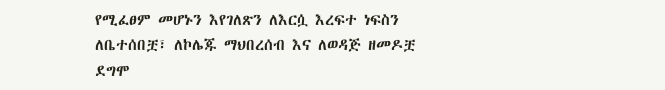የሚፈፀም መሆኑን እየገለጽን ለእርሷ እረፍተ ነፍስን ለቤተሰበቿ፣ ለኮሌጁ ማህበረሰብ እና ለወዳጅ ዘመዶቿ ደግሞ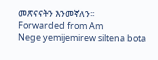መጽናናትን እንመኛለን፡፡
Forwarded from Am
Nege yemijemirew siltena bota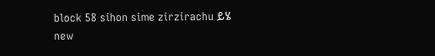block 58 sihon sime zirzirachu ይሄ new